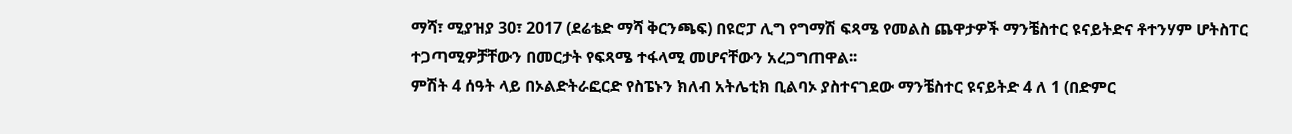ማሻ፣ ሚያዝያ 30፣ 2017 (ደሬቴድ ማሻ ቅርንጫፍ) በዩሮፓ ሊግ የግማሽ ፍጻሜ የመልስ ጨዋታዎች ማንቼስተር ዩናይትድና ቶተንሃም ሆትስፐር ተጋጣሚዎቻቸውን በመርታት የፍጻሜ ተፋላሚ መሆናቸውን አረጋግጠዋል፡፡
ምሽት 4 ሰዓት ላይ በኦልድትራፎርድ የስፔኑን ክለብ አትሌቲክ ቢልባኦ ያስተናገደው ማንቼስተር ዩናይትድ 4 ለ 1 (በድምር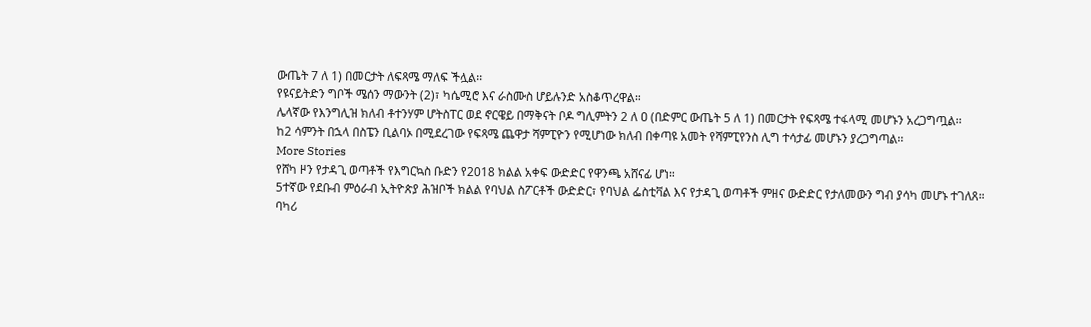ውጤት 7 ለ 1) በመርታት ለፍጻሜ ማለፍ ችሏል፡፡
የዩናይትድን ግቦች ሜሰን ማውንት (2)፣ ካሴሚሮ እና ራስሙስ ሆይሉንድ አስቆጥረዋል።
ሌላኛው የእንግሊዝ ክለብ ቶተንሃም ሆትስፐር ወደ ኖርዌይ በማቅናት ቦዶ ግሊምትን 2 ለ ዐ (በድምር ውጤት 5 ለ 1) በመርታት የፍጻሜ ተፋላሚ መሆኑን አረጋግጧል፡፡
ከ2 ሳምንት በኋላ በስፔን ቢልባኦ በሚደረገው የፍጻሜ ጨዋታ ሻምፒዮን የሚሆነው ክለብ በቀጣዩ አመት የሻምፒየንስ ሊግ ተሳታፊ መሆኑን ያረጋግጣል፡፡
More Stories
የሸካ ዞን የታዳጊ ወጣቶች የእግርኳስ ቡድን የ2018 ክልል አቀፍ ውድድር የዋንጫ አሸናፊ ሆነ።
5ተኛው የደቡብ ምዕራብ ኢትዮጵያ ሕዝቦች ክልል የባህል ስፖርቶች ውድድር፣ የባህል ፌስቲቫል እና የታዳጊ ወጣቶች ምዘና ውድድር የታለመውን ግብ ያሳካ መሆኑ ተገለጸ።
ባካሪ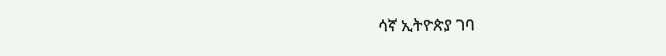ሳኛ ኢትዮጵያ ገባ